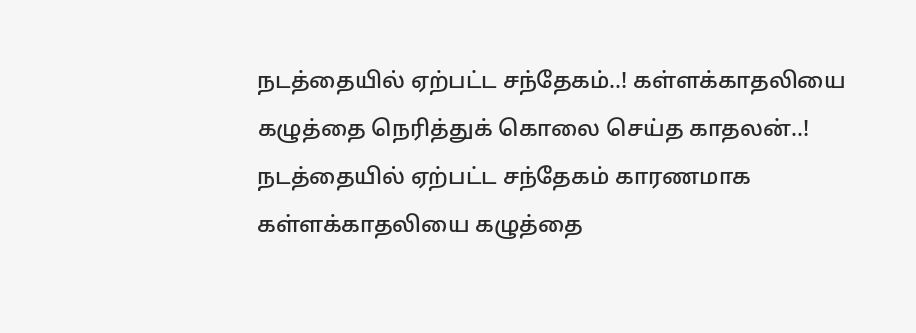நடத்தையில் ஏற்பட்ட சந்தேகம்..! கள்ளக்காதலியை கழுத்தை நெரித்துக் கொலை செய்த காதலன்..!
நடத்தையில் ஏற்பட்ட சந்தேகம் காரணமாக கள்ளக்காதலியை கழுத்தை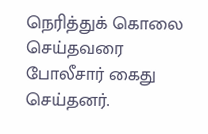நெரித்துக் கொலை செய்தவரை போலீசார் கைது செய்தனர்.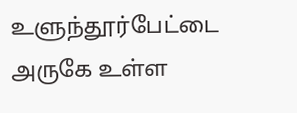உளுந்தூர்பேட்டை அருகே உள்ள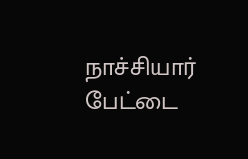நாச்சியார் பேட்டை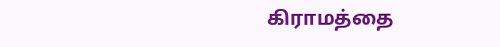கிராமத்தை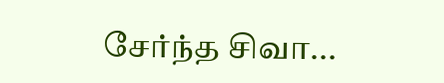சேர்ந்த சிவா...